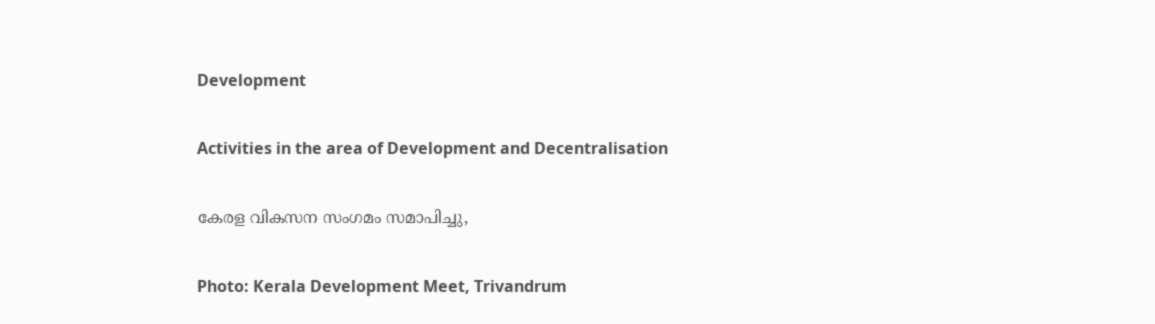Development

Activities in the area of Development and Decentralisation

കേരള വികസന സംഗമം സമാപിച്ചു,

Photo: Kerala Development Meet, Trivandrum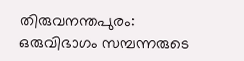തിരുവനന്തപുരം: ഒരുവിഭാഗം സമ്പന്നരുടെ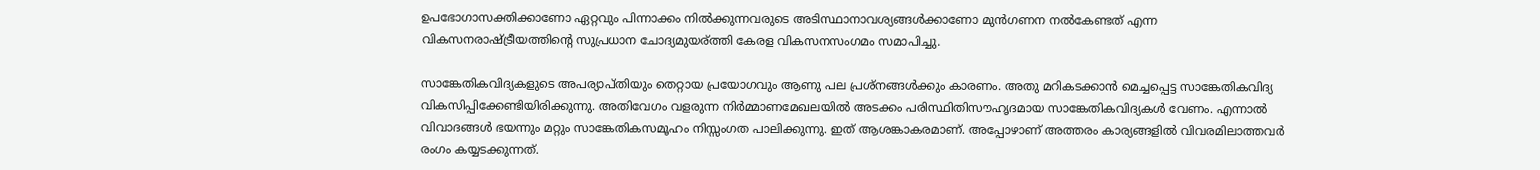ഉപഭോഗാസക്തിക്കാണോ ഏറ്റവും പിന്നാക്കം നില്‍ക്കുന്നവരുടെ അടിസ്ഥാനാവശ്യങ്ങള്‍ക്കാണോ മുന്‍ഗണന നല്‍കേണ്ടത് എന്ന വികസനരാഷ്ട്രീയത്തിന്റെ സുപ്രധാന ചോദ്യമുയര്ത്തി കേരള വികസനസംഗമം സമാപിച്ചു.

സാങ്കേതികവിദ്യകളുടെ അപര്യാപ്തിയും തെറ്റായ പ്രയോഗവും ആണു പല പ്രശ്‌നങ്ങള്‍ക്കും കാരണം. അതു മറികടക്കാന്‍ മെച്ചപ്പെട്ട സാങ്കേതികവിദ്യ വികസിപ്പിക്കേണ്ടിയിരിക്കുന്നു. അതിവേഗം വളരുന്ന നിര്‍മ്മാണമേഖലയില്‍ അടക്കം പരിസ്ഥിതിസൗഹൃദമായ സാങ്കേതികവിദ്യകള്‍ വേണം. എന്നാല്‍ വിവാദങ്ങള്‍ ഭയന്നും മറ്റും സാങ്കേതികസമൂഹം നിസ്സംഗത പാലിക്കുന്നു. ഇത് ആശങ്കാകരമാണ്. അപ്പോഴാണ് അത്തരം കാര്യങ്ങളില്‍ വിവരമിലാത്തവര്‍ രംഗം കയ്യടക്കുന്നത്.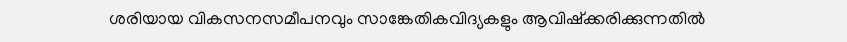ശരിയായ വികസനസമീപനവും സാങ്കേതികവിദ്യകളും ആവിഷ്‌ക്കരിക്കുന്നതില്‍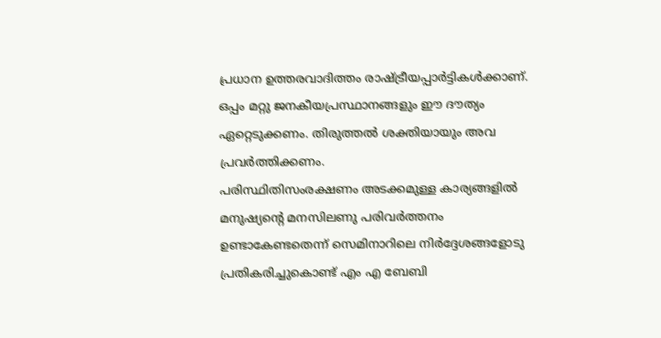പ്രധാന ഉത്തരവാദിത്തം രാഷ്ട്രീയപ്പാര്‍ട്ടികള്‍ക്കാണ്. ഒപ്പം മറ്റു ജനകീയപ്രസ്ഥാനങ്ങളും ഈ ദൗത്യം ഏറ്റെടുക്കണം. തിരുത്തല്‍ ശക്തിയായും അവ പ്രവര്‍ത്തിക്കണം.
പരിസ്ഥിതിസംരക്ഷണം അടക്കമുള്ള കാര്യങ്ങളില്‍ മനുഷ്യന്റെ മനസിലണു പരിവര്‍ത്തനം ഉണ്ടാകേണ്ടതെന്ന് സെമിനാറിലെ നിര്‍ദ്ദേശങ്ങളോടു പ്രതികരിച്ചുകൊണ്ട് എം എ ബേബി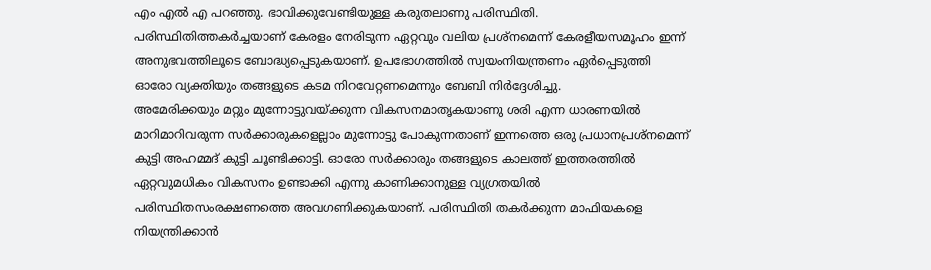എം എല്‍ എ പറഞ്ഞു. ഭാവിക്കുവേണ്ടിയുള്ള കരുതലാണു പരിസ്ഥിതി. പരിസ്ഥിതിത്തകര്‍ച്ചയാണ് കേരളം നേരിടുന്ന ഏറ്റവും വലിയ പ്രശ്‌നമെന്ന് കേരളീയസമൂഹം ഇന്ന് അനുഭവത്തിലൂടെ ബോദ്ധ്യപ്പെടുകയാണ്. ഉപഭോഗത്തില്‍ സ്വയംനിയന്ത്രണം ഏര്‍പ്പെടുത്തി ഓരോ വ്യക്തിയും തങ്ങളുടെ കടമ നിറവേറ്റണമെന്നും ബേബി നിര്‍ദ്ദേശിച്ചു.
അമേരിക്കയും മറ്റും മുന്നോട്ടുവയ്ക്കുന്ന വികസനമാതൃകയാണു ശരി എന്ന ധാരണയില്‍ മാറിമാറിവരുന്ന സര്‍ക്കാരുകളെല്ലാം മുന്നോട്ടു പോകുന്നതാണ് ഇന്നത്തെ ഒരു പ്രധാനപ്രശ്‌നമെന്ന് കുട്ടി അഹമ്മദ് കുട്ടി ചൂണ്ടിക്കാട്ടി. ഓരോ സര്‍ക്കാരും തങ്ങളുടെ കാലത്ത് ഇത്തരത്തില്‍ ഏറ്റവുമധികം വികസനം ഉണ്ടാക്കി എന്നു കാണിക്കാനുള്ള വ്യഗ്രതയില്‍ പരിസ്ഥിതസംരക്ഷണത്തെ അവഗണിക്കുകയാണ്. പരിസ്ഥിതി തകര്‍ക്കുന്ന മാഫിയകളെ നിയന്ത്രിക്കാന്‍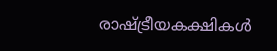രാഷ്ട്രീയകക്ഷികള്‍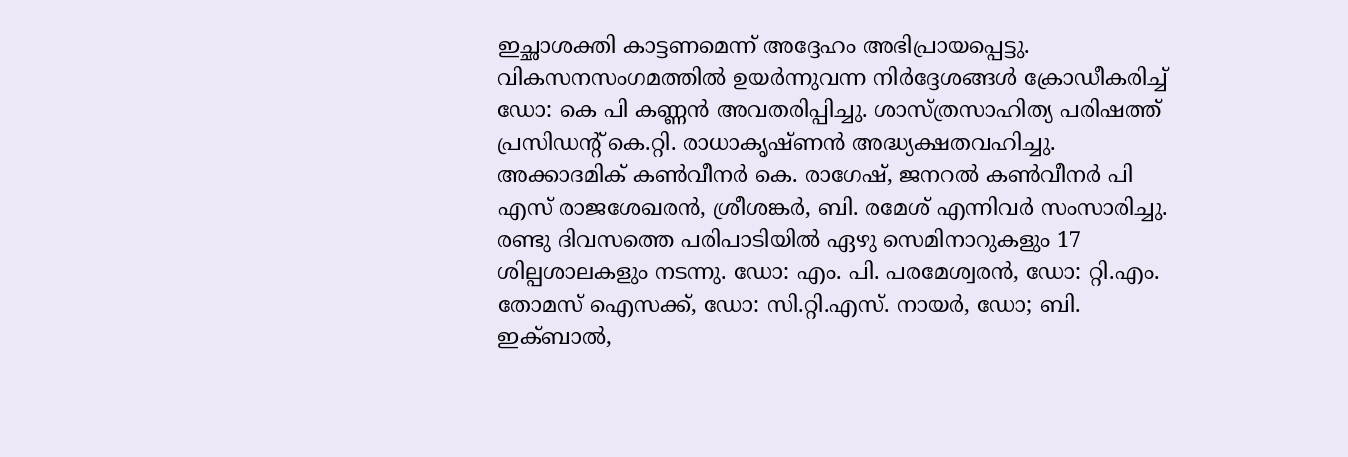ഇച്ഛാശക്തി കാട്ടണമെന്ന് അദ്ദേഹം അഭിപ്രായപ്പെട്ടു.
വികസനസംഗമത്തില്‍ ഉയര്‍ന്നുവന്ന നിര്‍ദ്ദേശങ്ങള്‍ ക്രോഡീകരിച്ച് ഡോ: കെ പി കണ്ണന്‍ അവതരിപ്പിച്ചു. ശാസ്ത്രസാഹിത്യ പരിഷത്ത് പ്രസിഡന്റ് കെ.റ്റി. രാധാകൃഷ്ണന്‍ അദ്ധ്യക്ഷതവഹിച്ചു. അക്കാദമിക് കണ്‍വീനര്‍ കെ. രാഗേഷ്, ജനറല്‍ കണ്‍വീനര്‍ പി എസ് രാജശേഖരന്‍, ശ്രീശങ്കര്‍, ബി. രമേശ് എന്നിവര്‍ സംസാരിച്ചു.
രണ്ടു ദിവസത്തെ പരിപാടിയില്‍ ഏഴു സെമിനാറുകളും 17 ശില്പശാലകളും നടന്നു. ഡോ: എം. പി. പരമേശ്വരന്‍, ഡോ: റ്റി.എം. തോമസ് ഐസക്ക്, ഡോ: സി.റ്റി.എസ്. നായര്‍, ഡോ; ബി. ഇക്ബാല്‍,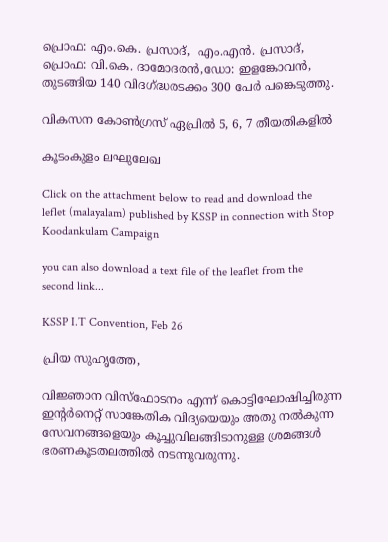പ്രൊഫ: എം.കെ. പ്രസാദ്,  എം.എന്‍. പ്രസാദ്, പ്രൊഫ: വി.കെ. ദാമോദരന്‍,ഡോ: ഇളങ്കോവന്‍, തുടങ്ങിയ 140 വിദഗ്ദ്ധരടക്കം 300 പേര്‍ പങ്കെടുത്തു.

വികസന കോണ്‍ഗ്രസ് ഏപ്രില്‍ 5, 6, 7 തീയതികളില്‍

കൂടംകുളം ലഘുലേഖ

Click on the attachment below to read and download the leflet (malayalam) published by KSSP in connection with Stop Koodankulam Campaign

you can also download a text file of the leaflet from the second link...

KSSP I.T Convention, Feb 26

പ്രിയ സുഹൃത്തേ,

വിജ്ഞാന വിസ്ഫോടനം എന്ന് കൊട്ടിഘോഷിച്ചിരുന്ന ഇന്റര്‍നെറ്റ് സാങ്കേതിക വിദ്യയെയും അതു നല്‍കുന്ന സേവനങ്ങളെയും കൂച്ചുവിലങ്ങിടാനുള്ള ശ്രമങ്ങള്‍ ഭരണകൂടതലത്തില്‍ നടന്നുവരുന്നു.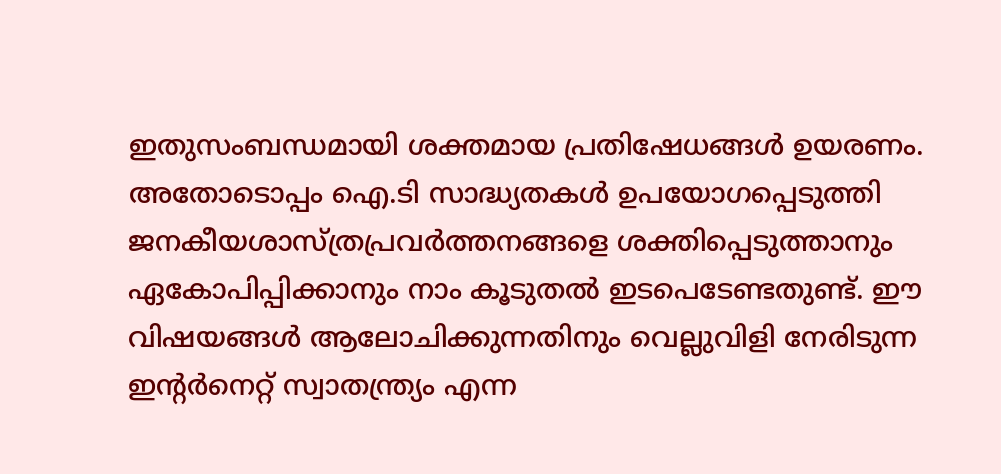ഇതുസംബന്ധമായി ശക്തമായ പ്രതിഷേധങ്ങള്‍ ഉയരണം. അതോടൊപ്പം ഐ.ടി സാദ്ധ്യതകള്‍ ഉപയോഗപ്പെടുത്തി ജനകീയശാസ്ത്രപ്രവര്‍ത്തനങ്ങളെ ശക്തിപ്പെടുത്താനും ഏകോപിപ്പിക്കാനും നാം കൂടുതല്‍ ഇടപെടേണ്ടതുണ്ട്. ഈ വിഷയങ്ങള്‍ ആലോചിക്കുന്നതിനും വെല്ലുവിളി നേരിടുന്ന ഇന്റര്‍നെറ്റ് സ്വാതന്ത്ര്യം എന്ന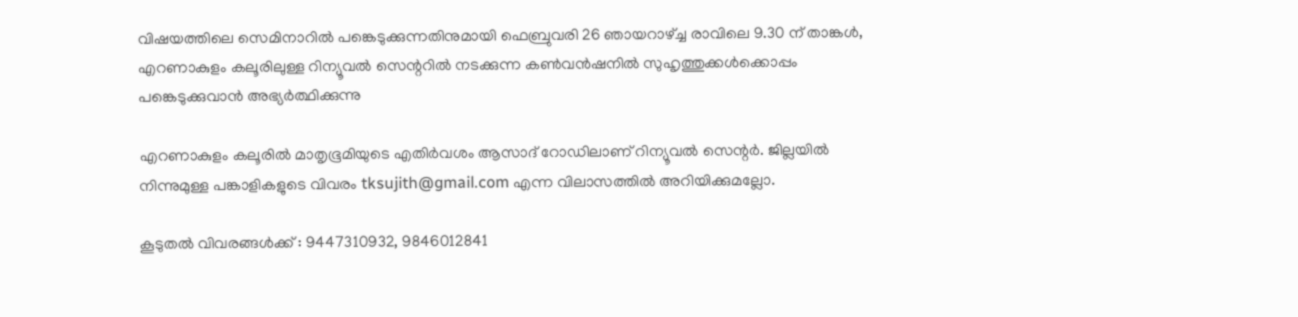വിഷയത്തിലെ സെമിനാറില്‍ പങ്കെടുക്കുന്നതിനുമായി ഫെബ്രുവരി 26 ഞായറാഴ്ച്ച രാവിലെ 9.30 ന് താങ്കള്‍, എറണാകുളം കലൂരിലുള്ള റിന്യൂവല്‍ സെന്ററില്‍ നടക്കുന്ന കണ്‍വന്‍ഷനില്‍ സുഹൃത്തുക്കള്‍ക്കൊപ്പം പങ്കെടുക്കുവാന്‍ അഭ്യര്‍ത്ഥിക്കുന്നു

എറണാകുളം കലൂരില്‍ മാതൃഭൂമിയുടെ എതിര്‍വശം ആസാദ് റോഡിലാണ് റിന്യൂവല്‍ സെന്റര്‍. ജില്ലയില്‍ നിന്നുമുള്ള പങ്കാളികളുടെ വിവരം tksujith@gmail.com എന്ന വിലാസത്തില്‍ അറിയിക്കുമല്ലോ.

കൂടുതല്‍ വിവരങ്ങള്‍ക്ക് : 9447310932, 9846012841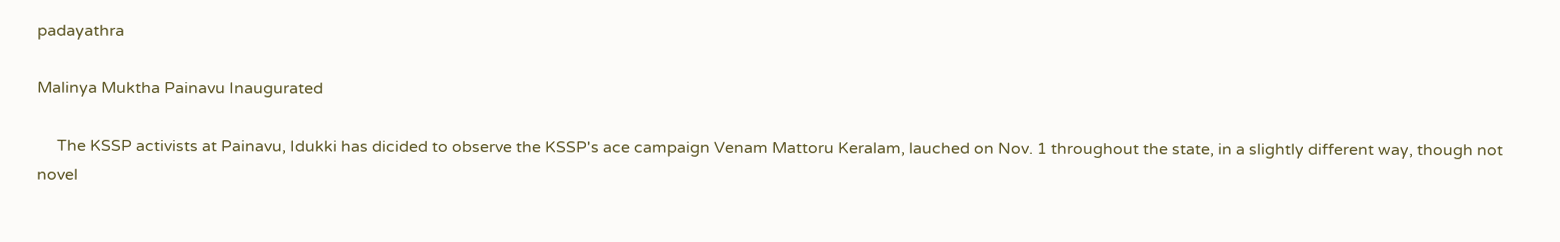padayathra

Malinya Muktha Painavu Inaugurated

     The KSSP activists at Painavu, Idukki has dicided to observe the KSSP's ace campaign Venam Mattoru Keralam, lauched on Nov. 1 throughout the state, in a slightly different way, though not novel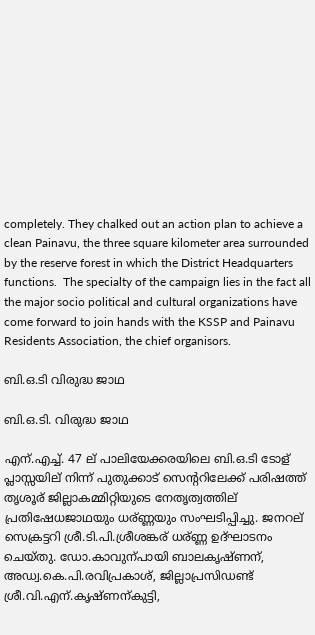completely. They chalked out an action plan to achieve a clean Painavu, the three square kilometer area surrounded by the reserve forest in which the District Headquarters functions.  The specialty of the campaign lies in the fact all the major socio political and cultural organizations have come forward to join hands with the KSSP and Painavu Residents Association, the chief organisors.

ബി.ഒ.ടി വിരുദ്ധ ജാഥ

ബി.ഒ.ടി. വിരുദ്ധ ജാഥ

എന്.എച്ച്. 47 ല് പാലിയേക്കരയിലെ ബി.ഒ.ടി ടോള് പ്ലാസ്സയില് നിന്ന് പുതുക്കാട് സെന്ററിലേക്ക് പരിഷത്ത് തൃശൂര് ജില്ലാകമ്മിറ്റിയുടെ നേതൃത്വത്തില് പ്രതിഷേധജാഥയും ധര്ണ്ണയും സംഘടിപ്പിച്ചു. ജനറല് സെക്രട്ടറി ശ്രീ.ടി.പി.ശ്രീശങ്കര് ധര്ണ്ണ ഉദ്ഘാടനം ചെയ്തു. ഡോ.കാവുന്പായി ബാലകൃഷ്ണന്, അഡ്വ.കെ.പി.രവിപ്രകാശ്, ജില്ലാപ്രസിഡണ്ട് ശ്രീ.വി.എന്.കൃഷ്ണന്കുട്ടി,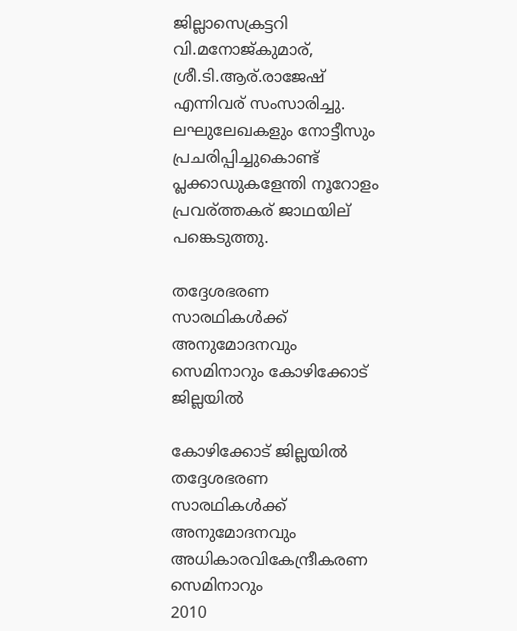ജില്ലാസെക്രട്ടറി  വി.മനോജ്കുമാര്, ശ്രീ.ടി.ആര്.രാജേഷ് എന്നിവര് സംസാരിച്ചു. ലഘുലേഖകളും നോട്ടീസും പ്രചരിപ്പിച്ചുകൊണ്ട് പ്ലക്കാഡുകളേന്തി നൂറോളം പ്രവര്ത്തകര് ജാഥയില് പങ്കെടുത്തു.

തദ്ദേശഭരണ സാരഥികള്‍ക്ക് അനുമോദനവും സെമിനാറും കോഴിക്കോട് ജില്ലയില്‍

കോഴിക്കോട് ജില്ലയില്‍ തദ്ദേശഭരണ സാരഥികള്‍ക്ക് അനുമോദനവും അധികാരവികേന്ദ്രീകരണ സെമിനാറും
2010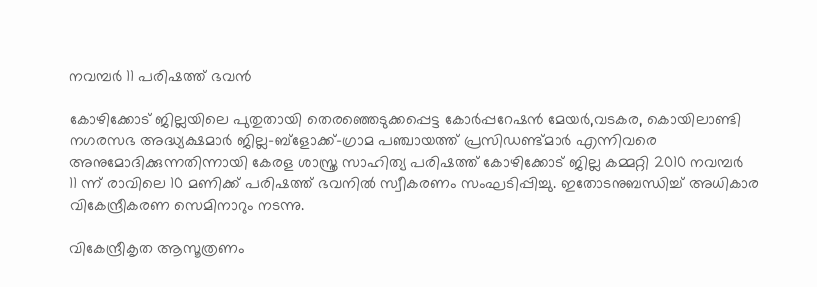നവമ്പര്‍ 11 പരിഷത്ത് ഭവന്‍

കോഴിക്കോട് ജില്ലയിലെ പുതുതായി തെരഞ്ഞെടുക്കപ്പെട്ട കോര്‍പ്പറേഷന്‍ മേയര്‍,വടകര, കൊയിലാണ്ടി നഗരസഭ അദ്ധ്യക്ഷമാര്‍ ജില്ല-ബ്ളോക്ക്-ഗ്രാമ പഞ്ചായത്ത് പ്രസിഡണ്ട്മാര്‍ എന്നിവരെ അനുമോദിക്കുന്നതിന്നായി കേരള ശാസ്ത്ര സാഹിത്യ പരിഷത്ത് കോഴിക്കോട് ജില്ല കമ്മറ്റി 2010 നവമ്പര്‍
11 ന്ന് രാവിലെ 10 മണിക്ക് പരിഷത്ത് ഭവനില്‍ സ്വീകരണം സംഘടിപ്പിച്ചു. ഇതോടനുബന്ധിച്ച് അധികാര വികേന്ദ്രീകരണ സെമിനാറും നടന്നു.

വികേന്ദ്രീകൃത ആസൂത്രണം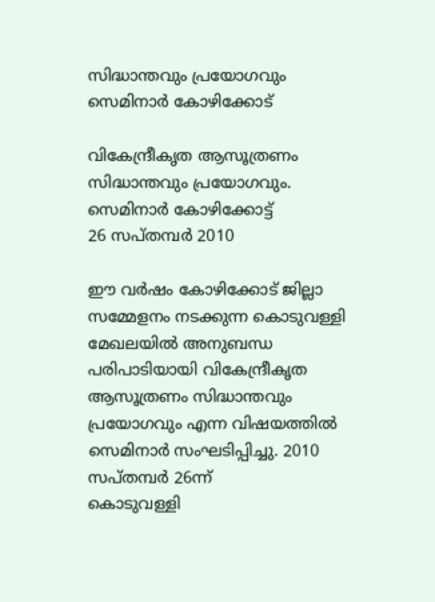സിദ്ധാന്തവും പ്രയോഗവും സെമിനാര്‍ കോഴിക്കോട്

വികേന്ദ്രീകൃത ആസൂത്രണം സിദ്ധാന്തവും പ്രയോഗവും.
സെമിനാര്‍ കോഴിക്കോട്ട്
26 സപ്തമ്പര്‍ 2010

ഈ വര്‍ഷം കോഴിക്കോട് ജില്ലാ സമ്മേളനം നടക്കുന്ന കൊടുവള്ളി മേഖലയില്‍ അനുബന്ധ പരിപാടിയായി വികേന്ദ്രീകൃത ആസൂത്രണം സിദ്ധാന്തവും പ്രയോഗവും എന്ന വിഷയത്തില്‍ സെമിനാര്‍ സംഘടിപ്പിച്ചു. 2010 സപ്തമ്പര്‍ 26ന്ന്
കൊടുവള്ളി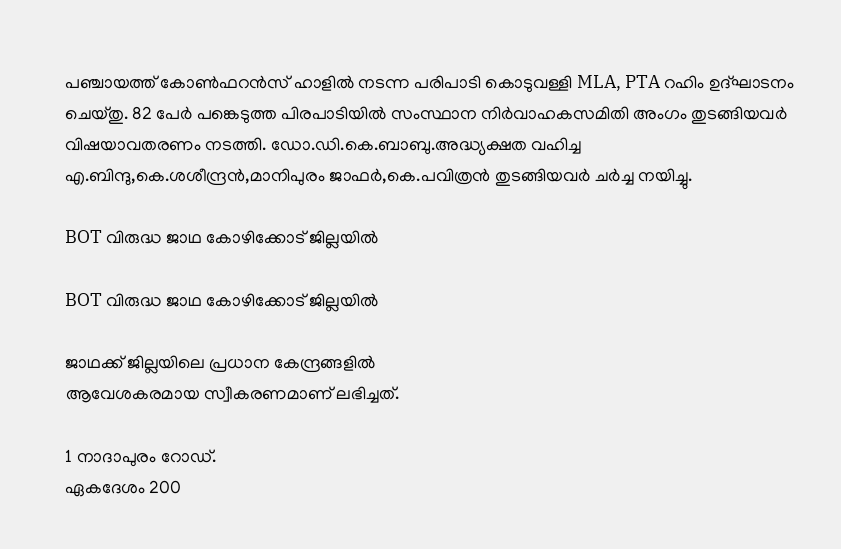പഞ്ചായത്ത് കോണ്‍ഫറന്‍സ് ഹാളില്‍ നടന്ന പരിപാടി കൊടുവള്ളി MLA, PTA റഹിം ഉദ്ഘാടനം ചെയ്തു. 82 പേര്‍ പങ്കെടുത്ത പിരപാടിയില്‍ സംസ്ഥാന നിര്‍വാഹകസമിതി അംഗം തുടങ്ങിയവര്‍ വിഷയാവതരണം നടത്തി. ഡോ.ഡി.കെ.ബാബു.അദ്ധ്യക്ഷത വഹിച്ച എ.ബിന്ദു,കെ.ശശീന്ദ്രന്‍,മാനിപുരം ജാഫര്‍,കെ.പവിത്രന്‍ തുടങ്ങിയവര്‍ ചര്‍ച്ച നയിച്ചു.

BOT വിരുദ്ധ ജാഥ കോഴിക്കോട് ജില്ലയില്‍

BOT വിരുദ്ധ ജാഥ കോഴിക്കോട് ജില്ലയില്‍

ജാഥക്ക് ജില്ലയിലെ പ്രധാന കേന്ദ്രങ്ങളില്‍
ആവേശകരമായ സ്വീകരണമാണ് ലഭിച്ചത്.

1 നാദാപുരം റോഡ്.
ഏകദേശം 200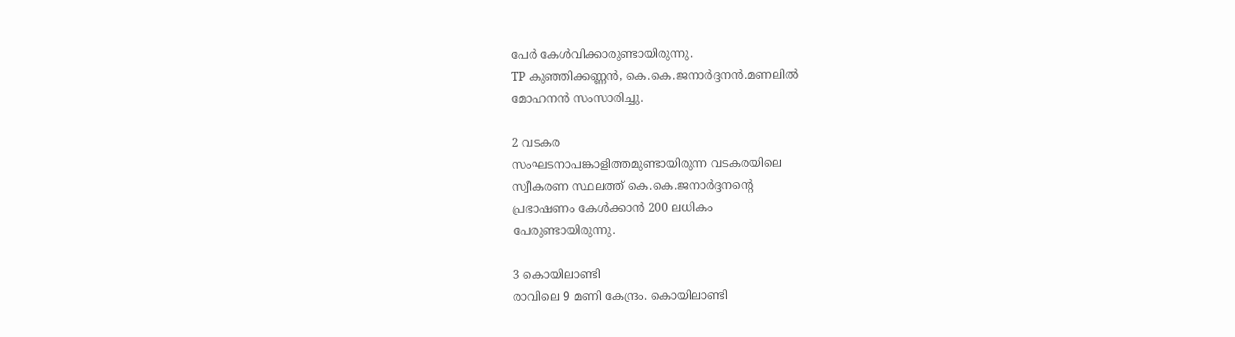പേര്‍ കേള്‍വിക്കാരുണ്ടായിരുന്നു.
TP കുഞ്ഞിക്കണ്ണന്‍, കെ.കെ.ജനാര്‍ദ്ദനന്‍.മണലില്‍
മോഹനന്‍ സംസാരിച്ചു.

2 വടകര
സംഘടനാപങ്കാളിത്തമുണ്ടായിരുന്ന വടകരയിലെ
സ്വീകരണ സ്ഥലത്ത് കെ.കെ.ജനാര്‍ദ്ദനന്റെ
പ്രഭാഷണം കേള്‍ക്കാന്‍ 200 ലധികം
പേരുണ്ടായിരുന്നു.

3 കൊയിലാണ്ടി
രാവിലെ 9 മണി കേന്ദ്രം. കൊയിലാണ്ടി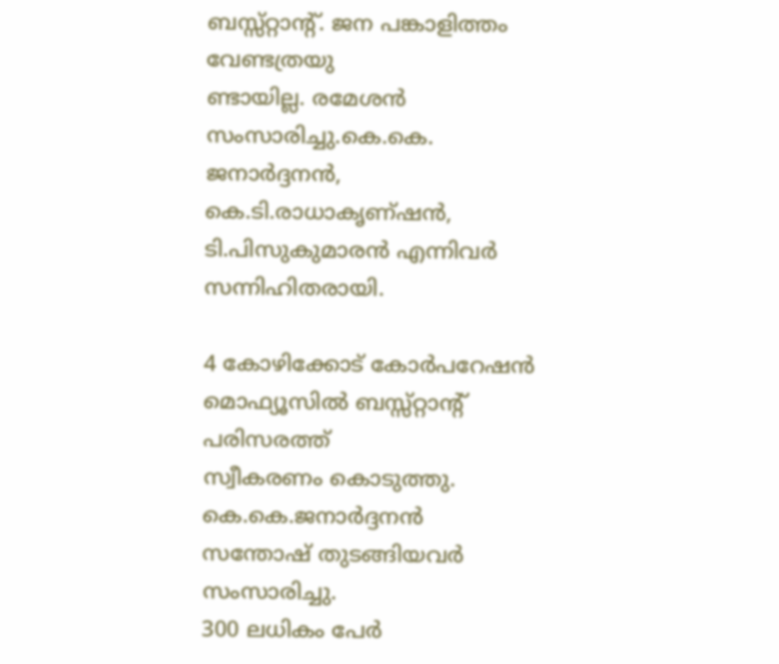ബസ്സ്റ്റാന്റ്. ജന പങ്കാളിത്തം വേണ്ടത്രയു
ണ്ടായില്ല. രമേശന്‍ സംസാരിച്ചു.കെ.കെ.
ജനാര്‍ദ്ദനന്‍, കെ.ടി.രാധാകൃണ്ഷന്‍,
ടി.പിസുകുമാരന്‍ എന്നിവര്‍ സന്നിഹിതരായി.

4 കോഴിക്കോട് കോര്‍പറേഷന്‍
മൊഫ്യൂസില്‍ ബസ്സ്റ്റാന്റ് പരിസരത്ത്
സ്വീകരണം കൊടുത്തു. കെ.കെ.ജനാര്‍ദ്ദനന്‍
സന്തോഷ് തുടങ്ങിയവര്‍ സംസാരിച്ചു.
300 ലധികം പേര്‍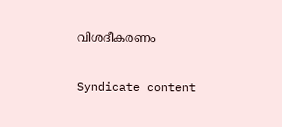വിശദീകരണം

Syndicate content